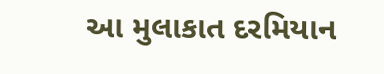આ મુલાકાત દરમિયાન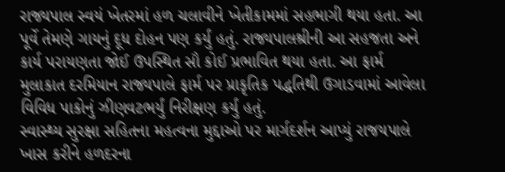રાજ્યપાલ સ્વયં ખેતરમાં હળ ચલાવીને ખેતીકામમાં સહભાગી થયા હતા. આ પૂર્વે તેમણે ગાયનું દૂધ દોહન પણ કર્યું હતું. રાજ્યપાલશ્રીની આ સહજતા અને કાર્ય પરાયણતા જોઈ ઉપસ્થિત સૌ કોઈ પ્રભાવિત થયા હતા. આ ફાર્મ મુલાકાત દરમિયાન રાજ્યપાલે ફાર્મ પર પ્રાકૃતિક પદ્ધતિથી ઉગાડવામાં આવેલા વિવિધ પાકોનું ઝીણવટભર્યું નિરીક્ષણ કર્યું હતું.
સ્વાસ્થ્ય સુરક્ષા સહિતના મહત્વના મુદ્દાઓ પર માર્ગદર્શન આપ્યું રાજયપાલે
ખાસ કરીને હળદરના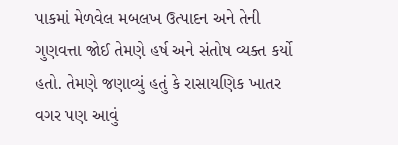પાકમાં મેળવેલ મબલખ ઉત્પાદન અને તેની ગુણવત્તા જોઈ તેમણે હર્ષ અને સંતોષ વ્યક્ત કર્યો હતો. તેમણે જણાવ્યું હતું કે રાસાયણિક ખાતર વગર પણ આવું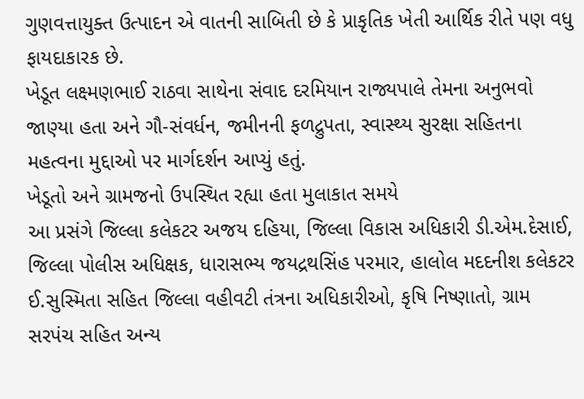ગુણવત્તાયુક્ત ઉત્પાદન એ વાતની સાબિતી છે કે પ્રાકૃતિક ખેતી આર્થિક રીતે પણ વધુ ફાયદાકારક છે.
ખેડૂત લક્ષ્મણભાઈ રાઠવા સાથેના સંવાદ દરમિયાન રાજ્યપાલે તેમના અનુભવો જાણ્યા હતા અને ગૌ-સંવર્ધન, જમીનની ફળદ્રુપતા, સ્વાસ્થ્ય સુરક્ષા સહિતના મહત્વના મુદ્દાઓ પર માર્ગદર્શન આપ્યું હતું.
ખેડૂતો અને ગ્રામજનો ઉપસ્થિત રહ્યા હતા મુલાકાત સમયે
આ પ્રસંગે જિલ્લા કલેકટર અજય દહિયા, જિલ્લા વિકાસ અધિકારી ડી.એમ.દેસાઈ, જિલ્લા પોલીસ અધિક્ષક, ધારાસભ્ય જયદ્રથસિંહ પરમાર, હાલોલ મદદનીશ કલેકટર ઈ.સુસ્મિતા સહિત જિલ્લા વહીવટી તંત્રના અધિકારીઓ, કૃષિ નિષ્ણાતો, ગ્રામ સરપંચ સહિત અન્ય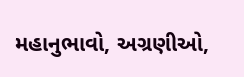મહાનુભાવો, અગ્રણીઓ,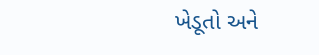ખેડૂતો અને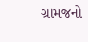ગ્રામજનો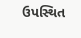ઉપસ્થિત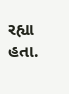રહ્યા હતા.